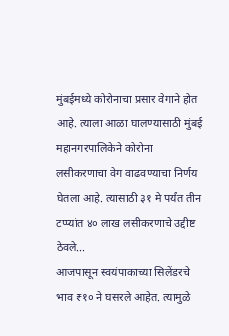मुंबईमध्ये कोरोनाचा प्रसार वेगाने होत आहे. त्याला आळा घालण्यासाठी मुंबई महानगरपालिकेने कोरोना लसीकरणाचा वेग वाढवण्याचा निर्णय घेतला आहे. त्यासाठी ३१ मे पर्यंत तीन टप्प्यांत ४० लाख लसीकरणाचे उद्दीष्ट ठेवले...
आजपासून स्वयंपाकाच्या सिलेंडरचे भाव ₹१० ने घसरले आहेत. त्यामुळे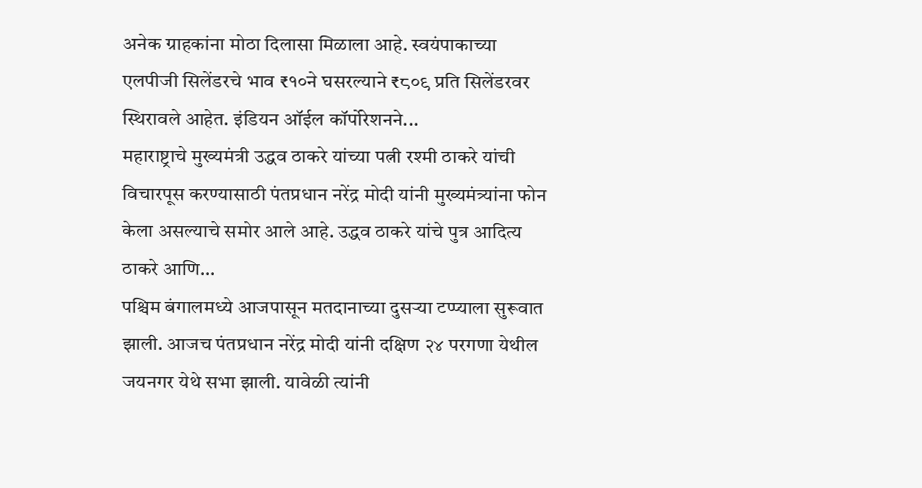अनेक ग्राहकांना मोठा दिलासा मिळाला आहे. स्वयंपाकाच्या एलपीजी सिलेंडरचे भाव ₹१०ने घसरल्याने ₹८०९ प्रति सिलेंडरवर स्थिरावले आहेत. इंडियन ऑईल कॉर्पोरेशनने...
महाराष्ट्राचे मुख्यमंत्री उद्धव ठाकरे यांच्या पत्नी रश्मी ठाकरे यांची विचारपूस करण्यासाठी पंतप्रधान नरेंद्र मोदी यांनी मुख्यमंत्र्यांना फोन केला असल्याचे समोर आले आहे. उद्धव ठाकरे यांचे पुत्र आदित्य ठाकरे आणि...
पश्चिम बंगालमध्ये आजपासून मतदानाच्या दुसऱ्या टप्प्याला सुरूवात झाली. आजच पंतप्रधान नरेंद्र मोदी यांनी दक्षिण २४ परगणा येथील जयनगर येथे सभा झाली. यावेळी त्यांनी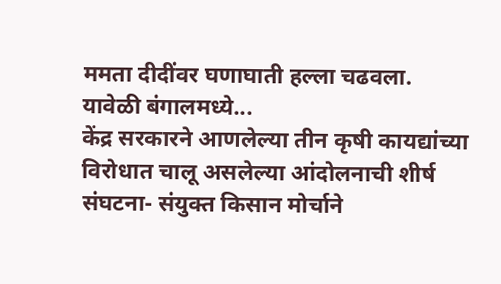ममता दीदींवर घणाघाती हल्ला चढवला.
यावेळी बंगालमध्ये...
केंद्र सरकारने आणलेल्या तीन कृषी कायद्यांच्या विरोधात चालू असलेल्या आंदोलनाची शीर्ष संघटना- संयुक्त किसान मोर्चाने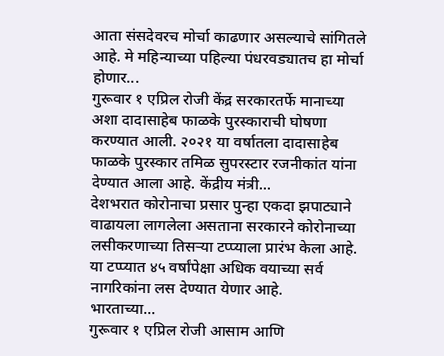आता संसदेवरच मोर्चा काढणार असल्याचे सांगितले आहे. मे महिन्याच्या पहिल्या पंधरवड्यातच हा मोर्चा होणार...
गुरूवार १ एप्रिल रोजी केंद्र सरकारतर्फे मानाच्या अशा दादासाहेब फाळके पुरस्काराची घोषणा करण्यात आली. २०२१ या वर्षातला दादासाहेब फाळके पुरस्कार तमिळ सुपरस्टार रजनीकांत यांना देण्यात आला आहे. केंद्रीय मंत्री...
देशभरात कोरोनाचा प्रसार पुन्हा एकदा झपाट्याने वाढायला लागलेला असताना सरकारने कोरोनाच्या लसीकरणाच्या तिसऱ्या टप्प्याला प्रारंभ केला आहे. या टप्प्यात ४५ वर्षांपेक्षा अधिक वयाच्या सर्व नागरिकांना लस देण्यात येणार आहे.
भारताच्या...
गुरूवार १ एप्रिल रोजी आसाम आणि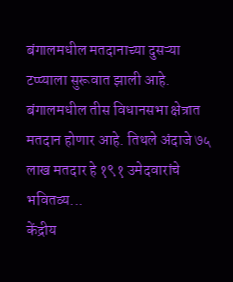बंगालमधील मतदानाच्या दुसऱ्या टप्प्याला सुरूवात झाली आहे. बंगालमधील तीस विधानसभा क्षेत्रात मतदान होणार आहे. तिथले अंदाजे ७५ लाख मतदार हे १९१ उमेदवारांचे भवितव्य...
केंद्रीय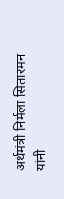अर्थमंत्री निर्मला सितारमन यांनी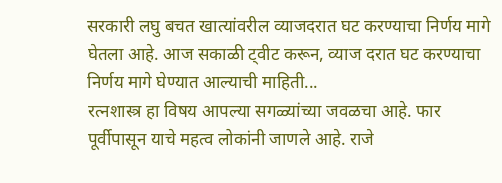सरकारी लघु बचत खात्यांवरील व्याजदरात घट करण्याचा निर्णय मागे घेतला आहे. आज सकाळी ट्वीट करून, व्याज दरात घट करण्याचा निर्णय मागे घेण्यात आल्याची माहिती...
रत्नशास्त्र हा विषय आपल्या सगळ्यांच्या जवळचा आहे. फार पूर्वीपासून याचे महत्व लोकांनी जाणले आहे. राजे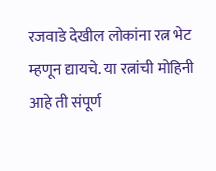रजवाडे देखील लोकांना रत्न भेट म्हणून द्यायचे. या रत्नांची मोहिनी आहे ती संपूर्ण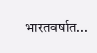भारतवर्षात...